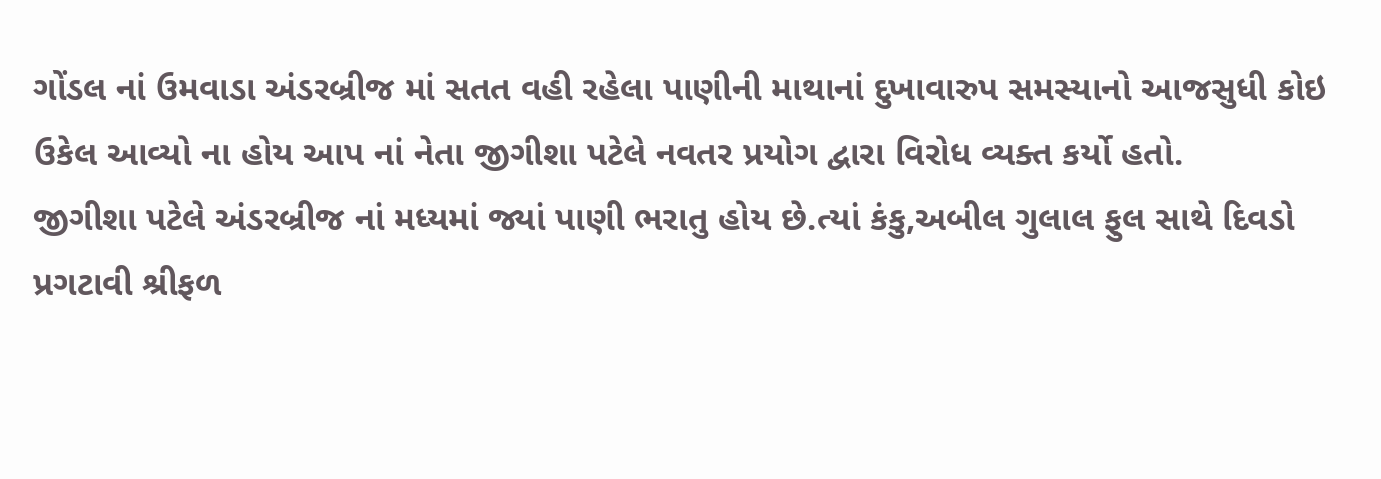ગોંડલ નાં ઉમવાડા અંડરબ્રીજ માં સતત વહી રહેલા પાણીની માથાનાં દુખાવારુપ સમસ્યાનો આજસુધી કોઇ ઉકેલ આવ્યો ના હોય આપ નાં નેતા જીગીશા પટેલે નવતર પ્રયોગ દ્વારા વિરોધ વ્યક્ત કર્યો હતો.
જીગીશા પટેલે અંડરબ્રીજ નાં મધ્યમાં જ્યાં પાણી ભરાતુ હોય છે.ત્યાં કંકુ,અબીલ ગુલાલ ફુલ સાથે દિવડો પ્રગટાવી શ્રીફળ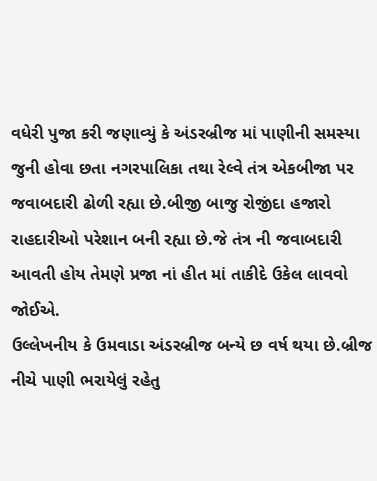વધેરી પુજા કરી જણાવ્યું કે અંડરબ્રીજ માં પાણીની સમસ્યા જુની હોવા છતા નગરપાલિકા તથા રેલ્વે તંત્ર એકબીજા પર જવાબદારી ઢોળી રહ્યા છે.બીજી બાજુ રોજીંદા હજારો રાહદારીઓ પરેશાન બની રહ્યા છે.જે તંત્ર ની જવાબદારી આવતી હોય તેમણે પ્રજા નાં હીત માં તાકીદે ઉકેલ લાવવો જોઈએ.
ઉલ્લેખનીય કે ઉમવાડા અંડરબ્રીજ બન્યે છ વર્ષ થયા છે.બ્રીજ નીચે પાણી ભરાયેલું રહેતુ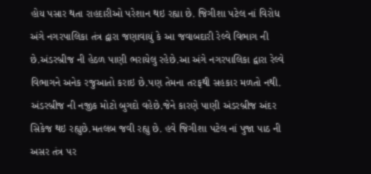હોય પસાર થતા રાહદારીઓ પરેશાન થઇ રહ્યા છે. જિગીશા પટેલ નાં વિરોધ અંગે નગરપાલિકા તંત્ર દ્વારા જણાવાયું કે આ જવાબદારી રેલ્વે વિભાગ ની છે.અંડરબ્રીજ ની હેઠળ પાણી ભરાયેલુ રહેછે.આ અંગે નગરપાલિકા દ્વારા રેલ્વે વિભાગને અનેક રજુઆતો કરાઇ છે.પણ તેમના તરફથી સહકાર મળતો નથી. અંડરબ્રીજ ની નજીક મોટો બુગદો વહેછે.જેને કારણે પાણી અંડરબ્રીજ અંદર સિકેજ થઇ રહ્યુછે.મતલબ જવી રહ્યુ છે. હવે જિગીશા પટેલ નાં પુજા પાઠ ની અસર તંત્ર પર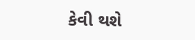કેવી થશે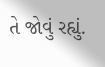તે જોવું રહ્યું.